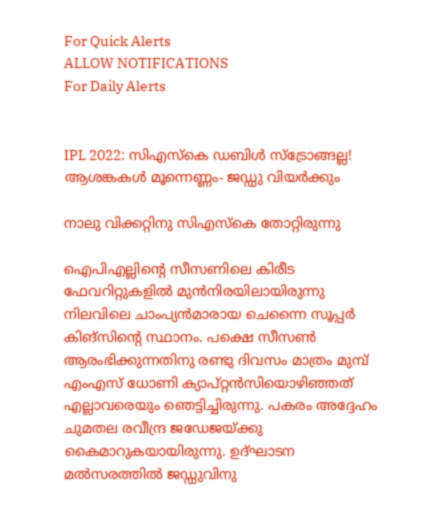For Quick Alerts
ALLOW NOTIFICATIONS
For Daily Alerts


IPL 2022: സിഎസ്‌കെ ഡബിള്‍ സ്‌ട്രോങ്ങല്ല! ആശങ്കകള്‍ മൂന്നെണ്ണം- ജഡ്ഡു വിയര്‍ക്കും

നാലു വിക്കറ്റിനു സിഎസ്‌കെ തോറ്റിരുന്നു

ഐപിഎല്ലിന്റെ സീസണിലെ കിരീട ഫേവറിറ്റുകളില്‍ മുന്‍നിരയിലായിരുന്നു നിലവിലെ ചാംപ്യന്‍മാരായ ചെന്നൈ സൂപ്പര്‍ കിങ്‌സിന്റെ സ്ഥാനം. പക്ഷെ സീസണ്‍ ആരംഭിക്കുന്നതിനു രണ്ടു ദിവസം മാത്രം മുമ്പ് എംഎസ് ധോണി ക്യാപ്റ്റന്‍സിയൊഴിഞ്ഞത് എല്ലാവരെയും ഞെട്ടിച്ചിരുന്നു. പകരം അദ്ദേഹം ചുമതല രവീന്ദ്ര ജഡേജയ്ക്കു കൈമാറുകയായിരുന്നു. ഉദ്ഘാടന മല്‍സരത്തില്‍ ജഡ്ഡുവിനു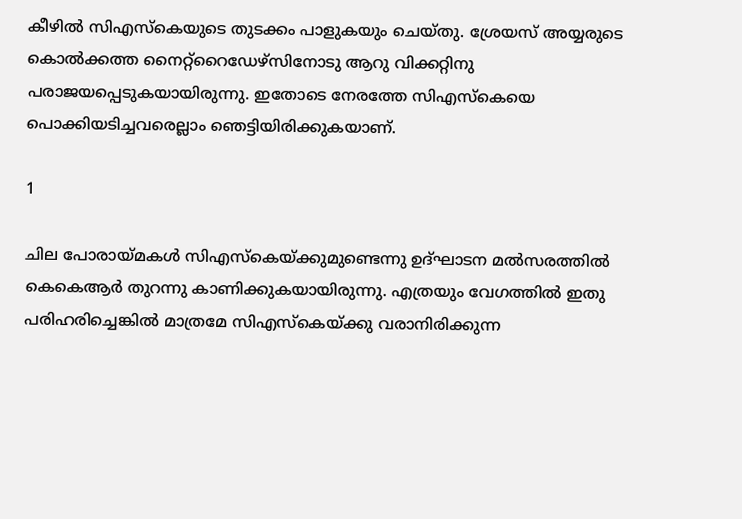കീഴില്‍ സിഎസ്‌കെയുടെ തുടക്കം പാളുകയും ചെയ്തു. ശ്രേയസ് അയ്യരുടെ കൊല്‍ക്കത്ത നൈറ്റ്‌റൈഡേഴ്‌സിനോടു ആറു വിക്കറ്റിനു പരാജയപ്പെടുകയായിരുന്നു. ഇതോടെ നേരത്തേ സിഎസ്‌കെയെ പൊക്കിയടിച്ചവരെല്ലാം ഞെട്ടിയിരിക്കുകയാണ്.

1

ചില പോരായ്മകള്‍ സിഎസ്‌കെയ്ക്കുമുണ്ടെന്നു ഉദ്ഘാടന മല്‍സരത്തില്‍ കെകെആര്‍ തുറന്നു കാണിക്കുകയായിരുന്നു. എത്രയും വേഗത്തില്‍ ഇതു പരിഹരിച്ചെങ്കില്‍ മാത്രമേ സിഎസ്‌കെയ്ക്കു വരാനിരിക്കുന്ന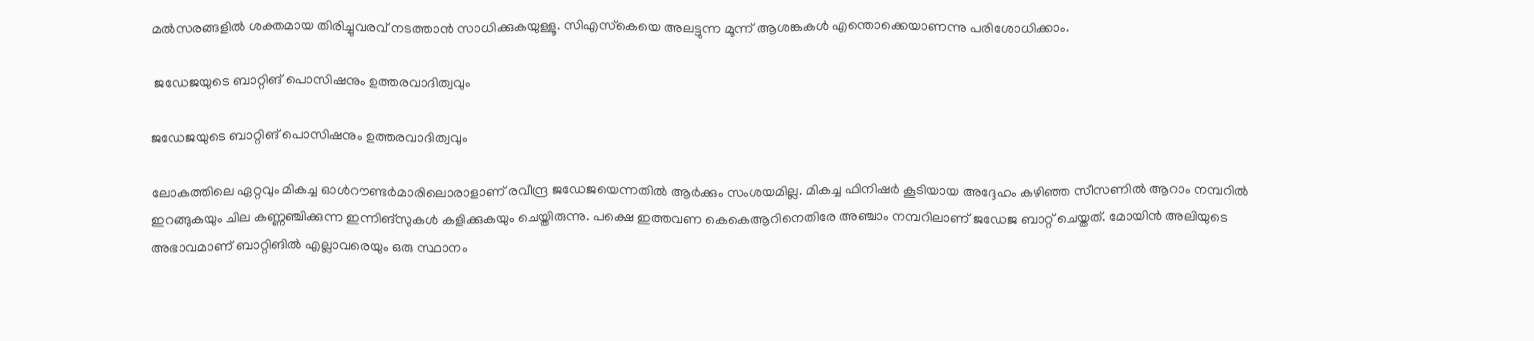മല്‍സരങ്ങളില്‍ ശക്തമായ തിരിച്ചുവരവ് നടത്താന്‍ സാധിക്കുകയുള്ളൂ. സിഎസ്‌കെയെ അലട്ടുന്ന മൂന്ന് ആശങ്കകള്‍ എന്തൊക്കെയാണന്നു പരിശോധിക്കാം.

 ജഡേജയുടെ ബാറ്റിങ് പൊസിഷനും ഉത്തരവാദിത്വവും

ജഡേജയുടെ ബാറ്റിങ് പൊസിഷനും ഉത്തരവാദിത്വവും

ലോകത്തിലെ ഏറ്റവും മികച്ച ഓള്‍റൗണ്ടര്‍മാരിലൊരാളാണ് രവീന്ദ്ര ജഡേജയെന്നതില്‍ ആര്‍ക്കും സംശയമില്ല. മികച്ച ഫിനിഷര്‍ കൂടിയായ അദ്ദേഹം കഴിഞ്ഞ സീസണില്‍ ആറാം നമ്പറില്‍ ഇറങ്ങുകയും ചില കണ്ണഞ്ചിക്കുന്ന ഇന്നിങ്‌സുകള്‍ കളിക്കുകയും ചെയ്തിരുന്നു. പക്ഷെ ഇത്തവണ കെകെആറിനെതിരേ അഞ്ചാം നമ്പറിലാണ് ജഡേജ ബാറ്റ് ചെയ്തത്. മോയിന്‍ അലിയുടെ അഭാവമാണ് ബാറ്റിങില്‍ എല്ലാവരെയും ഒരു സ്ഥാനം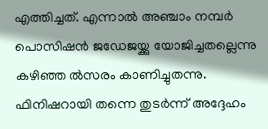എത്തിച്ചത്. എന്നാല്‍ അഞ്ചാം നമ്പര്‍ പൊസിഷന്‍ ജഡേജയ്ക്കു യോജിച്ചതല്ലെന്നു കഴിഞ്ഞ ല്‍സരം കാണിച്ചുതന്നു. ഫിനിഷറായി തന്നെ തുടര്‍ന്ന് അദ്ദേഹം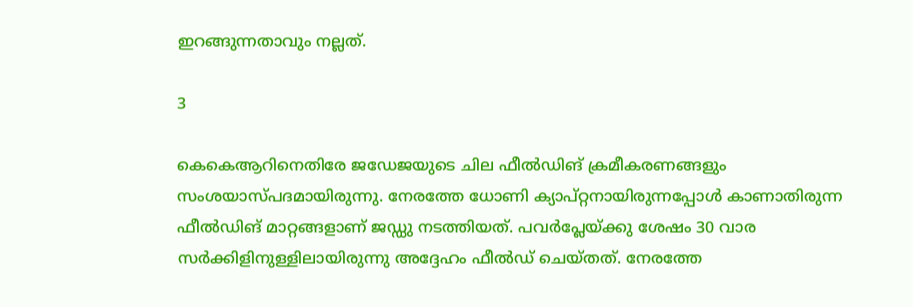ഇറങ്ങുന്നതാവും നല്ലത്.

3

കെകെആറിനെതിരേ ജഡേജയുടെ ചില ഫീല്‍ഡിങ് ക്രമീകരണങ്ങളും സംശയാസ്പദമായിരുന്നു. നേരത്തേ ധോണി ക്യാപ്റ്റനായിരുന്നപ്പോള്‍ കാണാതിരുന്ന ഫീല്‍ഡിങ് മാറ്റങ്ങളാണ് ജഡ്ഡു നടത്തിയത്. പവര്‍പ്ലേയ്ക്കു ശേഷം 30 വാര സര്‍ക്കിളിനുള്ളിലായിരുന്നു അദ്ദേഹം ഫീല്‍ഡ് ചെയ്തത്. നേരത്തേ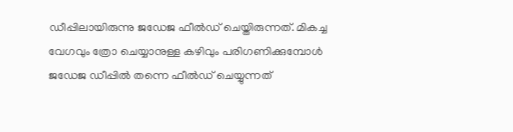ഡീപ്പിലായിരുന്നു ജഡേജ ഫീല്‍ഡ് ചെയ്തിരുന്നത്. മികച്ച വേഗവും ത്രോ ചെയ്യാനുള്ള കഴിവും പരിഗണിക്കുമ്പോള്‍ ജഡേജ ഡീപ്പില്‍ തന്നെ ഫീല്‍ഡ് ചെയ്യുന്നത്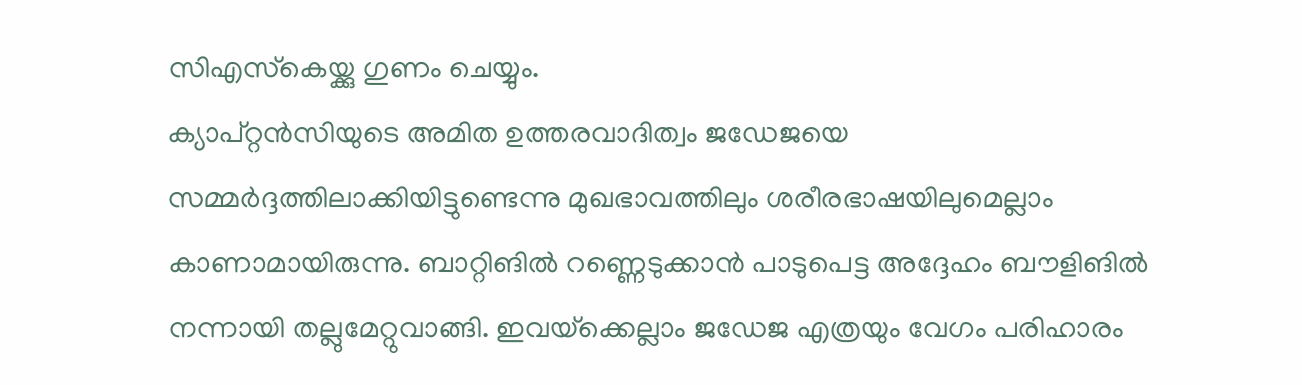സിഎസ്‌കെയ്ക്കു ഗുണം ചെയ്യും.
ക്യാപ്റ്റന്‍സിയുടെ അമിത ഉത്തരവാദിത്വം ജഡേജയെ സമ്മര്‍ദ്ദത്തിലാക്കിയിട്ടുണ്ടെന്നു മുഖഭാവത്തിലും ശരീരഭാഷയിലുമെല്ലാം കാണാമായിരുന്നു. ബാറ്റിങില്‍ റണ്ണെടുക്കാന്‍ പാടുപെട്ട അദ്ദേഹം ബൗളിങില്‍ നന്നായി തല്ലുമേറ്റുവാങ്ങി. ഇവയ്‌ക്കെല്ലാം ജഡേജ എത്രയും വേഗം പരിഹാരം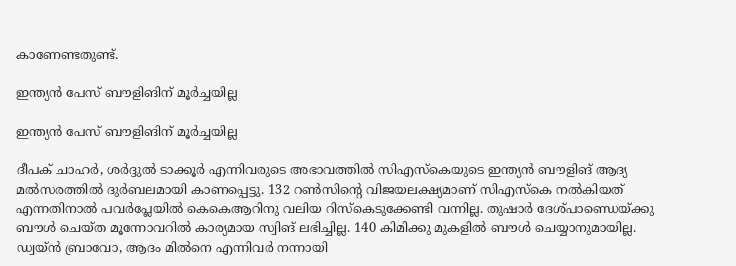കാണേണ്ടതുണ്ട്.

ഇന്ത്യന്‍ പേസ് ബൗളിങിന് മൂര്‍ച്ചയില്ല

ഇന്ത്യന്‍ പേസ് ബൗളിങിന് മൂര്‍ച്ചയില്ല

ദീപക് ചാഹര്‍, ശര്‍ദ്ദുല്‍ ടാക്കൂര്‍ എന്നിവരുടെ അഭാവത്തില്‍ സിഎസ്‌കെയുടെ ഇന്ത്യന്‍ ബൗളിങ് ആദ്യ മല്‍സരത്തില്‍ ദുര്‍ബലമായി കാണപ്പെട്ടു. 132 റണ്‍സിന്റെ വിജയലക്ഷ്യമാണ് സിഎസ്‌കെ നല്‍കിയത് എന്നതിനാല്‍ പവര്‍പ്ലേയില്‍ കെകെആറിനു വലിയ റിസ്‌കെടുക്കേണ്ടി വന്നില്ല. തുഷാര്‍ ദേശ്പാണ്ഡെയ്ക്കു ബൗള്‍ ചെയ്ത മൂന്നോവറില്‍ കാര്യമായ സ്വിങ് ലഭിച്ചില്ല. 140 കിമിക്കു മുകളില്‍ ബൗള്‍ ചെയ്യാനുമായില്ല.
ഡ്വയ്ന്‍ ബ്രാവോ, ആദം മില്‍നെ എന്നിവര്‍ നന്നായി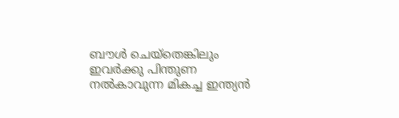ബൗള്‍ ചെയ്‌തെങ്കിലും ഇവര്‍ക്കു പിന്തുണ നല്‍കാവുന്ന മികച്ച ഇന്ത്യന്‍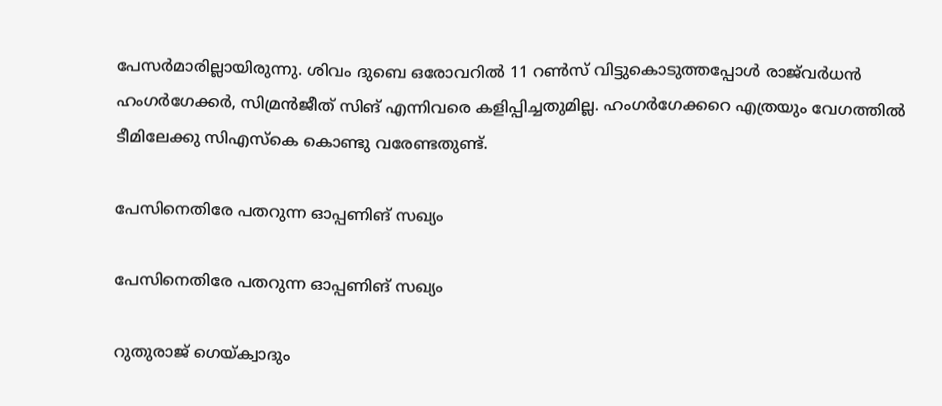പേസര്‍മാരില്ലായിരുന്നു. ശിവം ദുബെ ഒരോവറില്‍ 11 റണ്‍സ് വിട്ടുകൊടുത്തപ്പോള്‍ രാജ്‌വര്‍ധന്‍ ഹംഗര്‍ഗേക്കര്‍, സിമ്രന്‍ജീത് സിങ് എന്നിവരെ കളിപ്പിച്ചതുമില്ല. ഹംഗര്‍ഗേക്കറെ എത്രയും വേഗത്തില്‍ ടീമിലേക്കു സിഎസ്‌കെ കൊണ്ടു വരേണ്ടതുണ്ട്.

പേസിനെതിരേ പതറുന്ന ഓപ്പണിങ് സഖ്യം

പേസിനെതിരേ പതറുന്ന ഓപ്പണിങ് സഖ്യം

റുതുരാജ് ഗെയ്ക്വാദും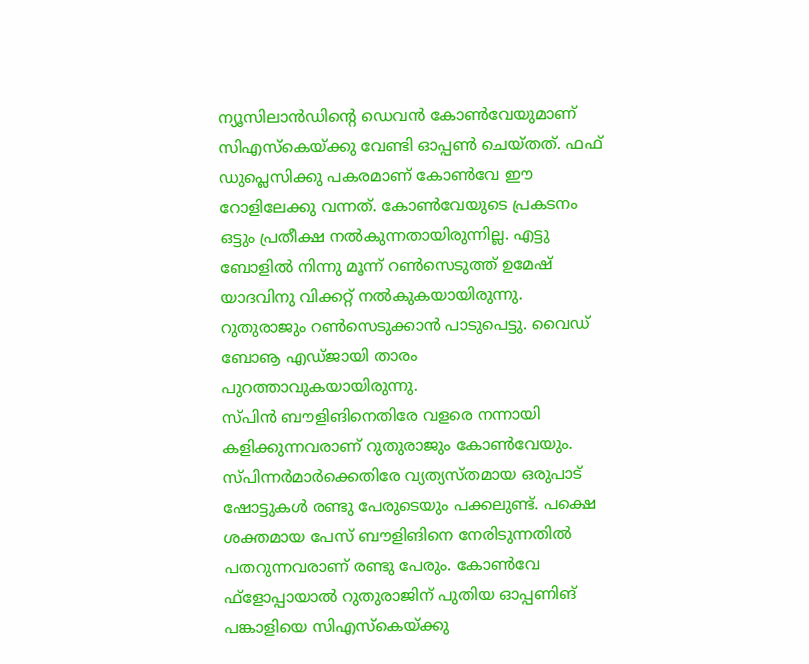ന്യൂസിലാന്‍ഡിന്റെ ഡെവന്‍ കോണ്‍വേയുമാണ് സിഎസ്‌കെയ്ക്കു വേണ്ടി ഓപ്പണ്‍ ചെയ്തത്. ഫഫ് ഡുപ്ലെസിക്കു പകരമാണ് കോണ്‍വേ ഈ റോളിലേക്കു വന്നത്. കോണ്‍വേയുടെ പ്രകടനം ഒട്ടും പ്രതീക്ഷ നല്‍കുന്നതായിരുന്നില്ല. എട്ടു ബോളില്‍ നിന്നു മൂന്ന് റണ്‍സെടുത്ത് ഉമേഷ് യാദവിനു വിക്കറ്റ് നല്‍കുകയായിരുന്നു. റുതുരാജും റണ്‍സെടുക്കാന്‍ പാടുപെട്ടു. വൈഡ് ബോൡ എഡ്ജായി താരം പുറത്താവുകയായിരുന്നു.
സ്പിന്‍ ബൗളിങിനെതിരേ വളരെ നന്നായി കളിക്കുന്നവരാണ് റുതുരാജും കോണ്‍വേയും. സ്പിന്നര്‍മാര്‍ക്കെതിരേ വ്യത്യസ്തമായ ഒരുപാട് ഷോട്ടുകള്‍ രണ്ടു പേരുടെയും പക്കലുണ്ട്. പക്ഷെ ശക്തമായ പേസ് ബൗളിങിനെ നേരിടുന്നതില്‍ പതറുന്നവരാണ് രണ്ടു പേരും. കോണ്‍വേ ഫ്‌ളോപ്പായാല്‍ റുതുരാജിന് പുതിയ ഓപ്പണിങ് പങ്കാളിയെ സിഎസ്‌കെയ്ക്കു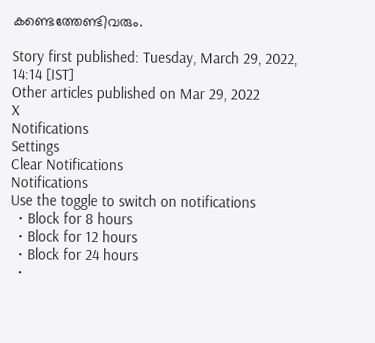കണ്ടെത്തേണ്ടിവരും.

Story first published: Tuesday, March 29, 2022, 14:14 [IST]
Other articles published on Mar 29, 2022
X
Notifications
Settings
Clear Notifications
Notifications
Use the toggle to switch on notifications
  • Block for 8 hours
  • Block for 12 hours
  • Block for 24 hours
  •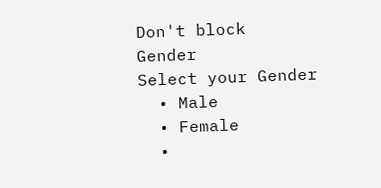Don't block
Gender
Select your Gender
  • Male
  • Female
  •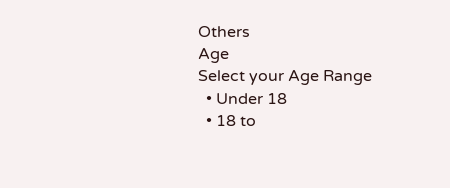Others
Age
Select your Age Range
  • Under 18
  • 18 to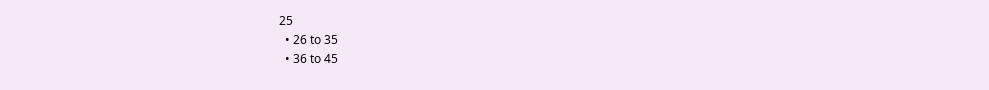25
  • 26 to 35
  • 36 to 45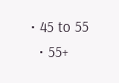• 45 to 55
  • 55+